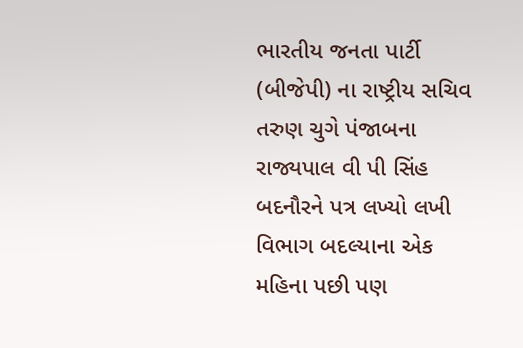ભારતીય જનતા પાર્ટી (બીજેપી) ના રાષ્ટ્રીય સચિવ તરુણ ચુગે પંજાબના રાજ્યપાલ વી પી સિંહ બદનૌરને પત્ર લખ્યો લખી વિભાગ બદલ્યાના એક મહિના પછી પણ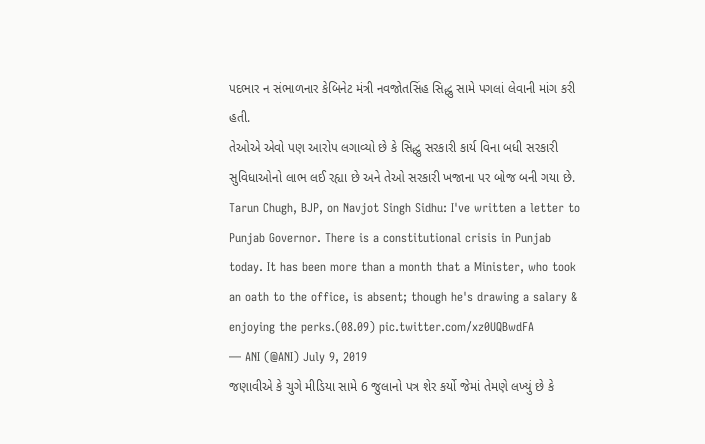પદભાર ન સંભાળનાર કેબિનેટ મંત્રી નવજોતસિંહ સિદ્ધુ સામે પગલાં લેવાની માંગ કરી હતી.
તેઓએ એવો પણ આરોપ લગાવ્યો છે કે સિદ્ધુ સરકારી કાર્ય વિના બધી સરકારી સુવિધાઓનો લાભ લઈ રહ્યા છે અને તેઓ સરકારી ખજાના પર બોજ બની ગયા છે.
Tarun Chugh, BJP, on Navjot Singh Sidhu: I've written a letter to Punjab Governor. There is a constitutional crisis in Punjab today. It has been more than a month that a Minister, who took an oath to the office, is absent; though he's drawing a salary & enjoying the perks.(08.09) pic.twitter.com/xz0UQBwdFA
— ANI (@ANI) July 9, 2019
જણાવીએ કે ચુગે મીડિયા સામે 6 જુલાનો પત્ર શેર કર્યો જેમાં તેમણે લખ્યું છે કે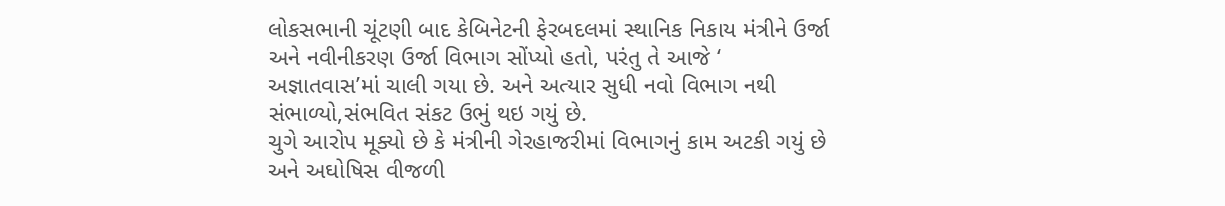લોકસભાની ચૂંટણી બાદ કેબિનેટની ફેરબદલમાં સ્થાનિક નિકાય મંત્રીને ઉર્જા અને નવીનીકરણ ઉર્જા વિભાગ સોંપ્યો હતો, પરંતુ તે આજે ‘ અજ્ઞાતવાસ’માં ચાલી ગયા છે. અને અત્યાર સુધી નવો વિભાગ નથી સંભાળ્યો,સંભવિત સંકટ ઉભું થઇ ગયું છે.
ચુગે આરોપ મૂક્યો છે કે મંત્રીની ગેરહાજરીમાં વિભાગનું કામ અટકી ગયું છે અને અઘોષિસ વીજળી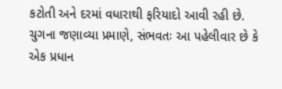કટોતી અને દરમાં વધારાથી ફરિયાદો આવી રહી છે. ચુગના જણાવ્યા પ્રમાણે, સંભવતઃ આ પહેલીવાર છે કે એક પ્રધાન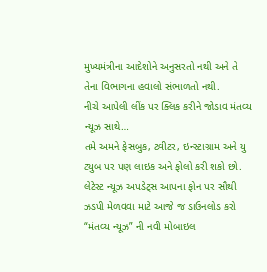મુખ્યમંત્રીના આદેશોને અનુસરતો નથી અને તે તેના વિભાગના હવાલો સંભાળતો નથી.
નીચે આપેલી લીંક પર ક્લિક કરીને જોડાવ મંતવ્ય ન્યૂઝ સાથે…
તમે અમને ફેસબુક, ટ્વીટર, ઇન્સ્ટાગ્રામ અને યુ ટ્યુબ પર પણ લાઇક અને ફોલો કરી શકો છો.
લેટેસ્ટ ન્યૂઝ અપડેટ્સ આપના ફોન પર સૌથી ઝડપી મેળવવા માટે આજે જ ડાઉનલોડ કરો “મંતવ્ય ન્યૂઝ” ની નવી મોબાઇલ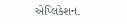એપ્લિકેશન.